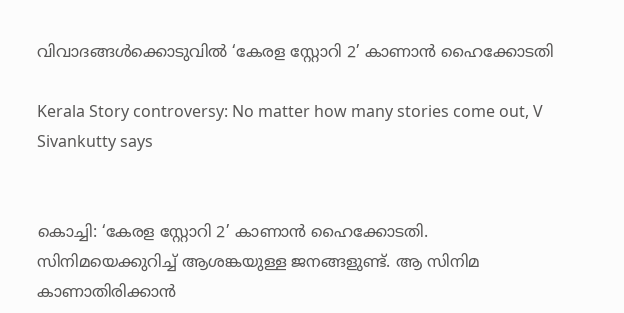വിവാദങ്ങൾക്കൊടുവിൽ ‘കേരള സ്റ്റോറി 2’ കാണാൻ ഹൈക്കോടതി

Kerala Story controversy: No matter how many stories come out, V Sivankutty says


കൊച്ചി: ‘കേരള സ്റ്റോറി 2’ കാണാൻ ഹൈക്കോടതി. സിനിമയെക്കുറിച്ച് ആശങ്കയുള്ള ജനങ്ങളുണ്ട്. ആ സിനിമ കാണാതിരിക്കാൻ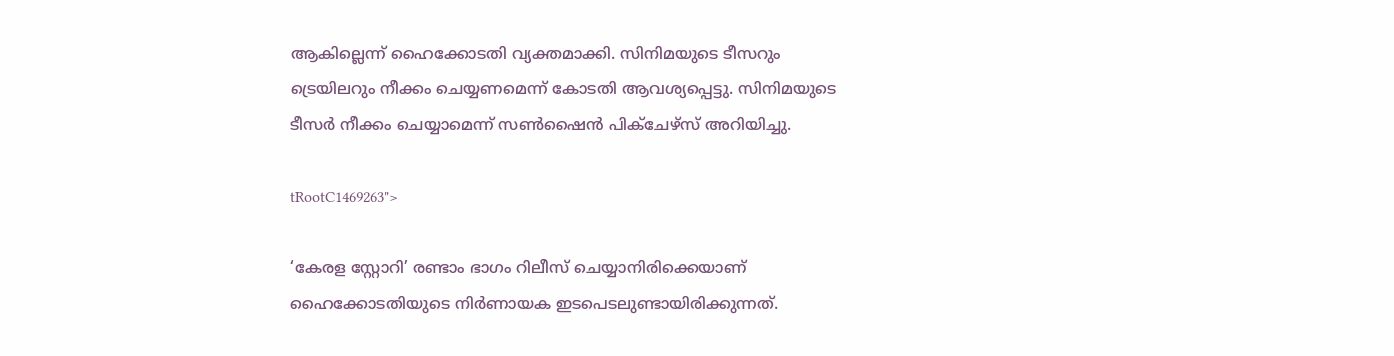ആകില്ലെന്ന് ഹൈക്കോടതി വ്യക്തമാക്കി. സിനിമയുടെ ടീസറും ട്രെയിലറും നീക്കം ചെയ്യണമെന്ന് കോടതി ആവശ്യപ്പെട്ടു. സിനിമയുടെ ടീസർ നീക്കം ചെയ്യാമെന്ന് സൺഷൈൻ പിക്ചേഴ്സ് അറിയിച്ചു.

tRootC1469263">

‘കേരള സ്റ്റോറി’ രണ്ടാം ഭാഗം റിലീസ് ചെയ്യാനിരിക്കെയാണ് ഹൈക്കോടതിയുടെ നിർണായക ഇടപെടലുണ്ടായിരിക്കുന്നത്.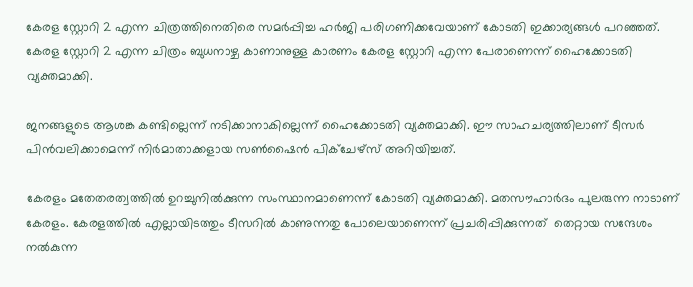കേരള സ്റ്റോറി 2 എന്ന ചിത്രത്തിനെതിരെ സമർപ്പിച്ച ഹർജി പരിഗണിക്കവേയാണ് കോടതി ഇക്കാര്യങ്ങൾ പറഞ്ഞത്. കേരള സ്റ്റോറി 2 എന്ന ചിത്രം ബുധനാഴ്ച കാണാനുള്ള കാരണം കേരള സ്റ്റോറി എന്ന പേരാണെന്ന് ഹൈക്കോടതി വ്യക്തമാക്കി.

ജനങ്ങളുടെ ആശങ്ക കണ്ടില്ലെന്ന് നടിക്കാനാകില്ലെന്ന് ഹൈക്കോടതി വ്യക്തമാക്കി. ഈ സാഹചര്യത്തിലാണ് ടീസർ പിൻവലിക്കാമെന്ന് നിർമാതാക്കളായ സൺഷൈൻ പിക്ചേഴ്സ് അറിയിച്ചത്.

കേരളം മതേതരത്വത്തിൽ ഉറച്ചുനിൽക്കുന്ന സംസ്ഥാനമാണെന്ന് കോടതി വ്യക്തമാക്കി. മതസൗഹാർദം പുലരുന്ന നാടാണ് കേരളം. കേരളത്തിൽ എല്ലായിടത്തും ടീസറിൽ കാണുന്നതു പോലെയാണെന്ന് പ്രചരിപ്പിക്കുന്നത്  തെറ്റായ സന്ദേശം നൽകുന്ന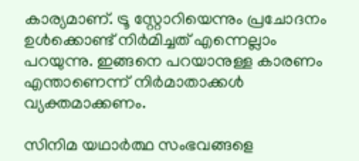കാര്യമാണ്. ട്രൂ സ്റ്റോറിയെന്നും പ്രചോദനം ഉൾക്കൊണ്ട് നിർമിച്ചത് എന്നെല്ലാം പറയുന്നു. ഇങ്ങനെ പറയാനുള്ള കാരണം എന്താണെന്ന് നിർമാതാക്കൾ വ്യക്തമാക്കണം.

സിനിമ യഥാർത്ഥ സംഭവങ്ങളെ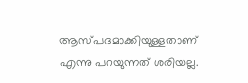ആസ്പദമാക്കിയുള്ളതാണ് എന്നു പറയുന്നത് ശരിയല്ല.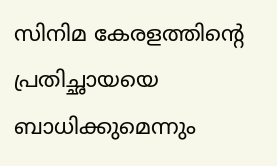സിനിമ കേരളത്തിന്റെ പ്രതിച്ഛായയെ ബാധിക്കുമെന്നും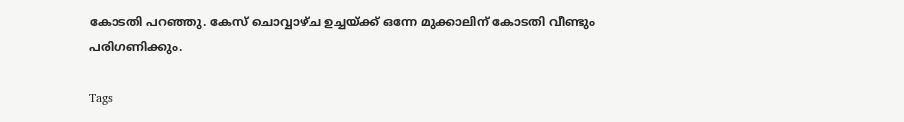കോടതി പറഞ്ഞു. കേസ് ചൊവ്വാഴ്ച ഉച്ചയ്ക്ക് ഒന്നേ മുക്കാലിന് കോടതി വീണ്ടും പരിഗണിക്കും.

Tags